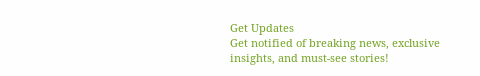Get Updates
Get notified of breaking news, exclusive insights, and must-see stories!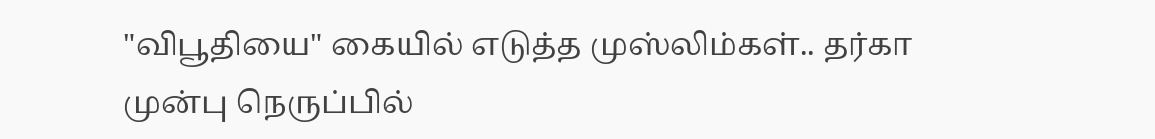"விபூதியை" கையில் எடுத்த முஸ்லிம்கள்.. தர்கா முன்பு நெருப்பில்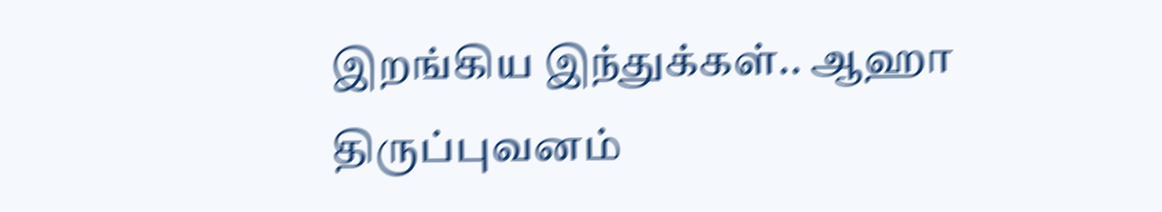இறங்கிய இந்துக்கள்.. ஆஹா திருப்புவனம்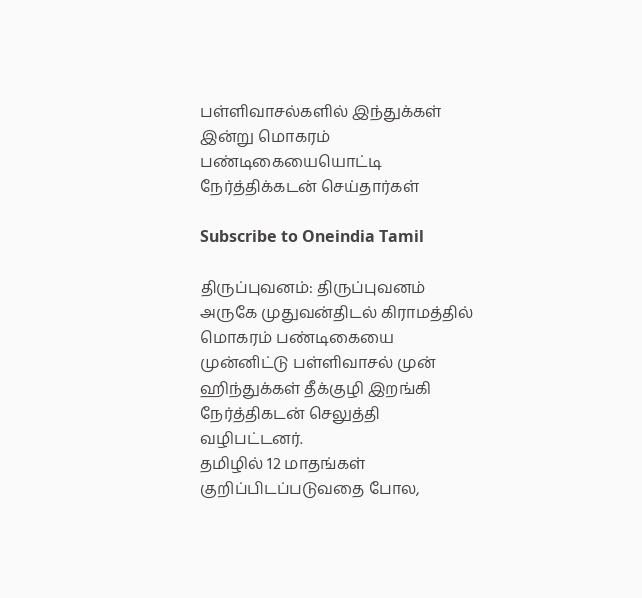பள்ளிவாசல்களில் இந்துக்கள் இன்று மொகரம் பண்டிகையையொட்டி நேர்த்திக்கடன் செய்தார்கள்

Subscribe to Oneindia Tamil

திருப்புவனம்: திருப்புவனம் அருகே முதுவன்திடல் கிராமத்தில் மொகரம் பண்டிகையை முன்னிட்டு பள்ளிவாசல் முன் ஹிந்துக்கள் தீக்குழி இறங்கி நேர்த்திகடன் செலுத்தி வழிபட்டனர்.
தமிழில் 12 மாதங்கள் குறிப்பிடப்படுவதை போல,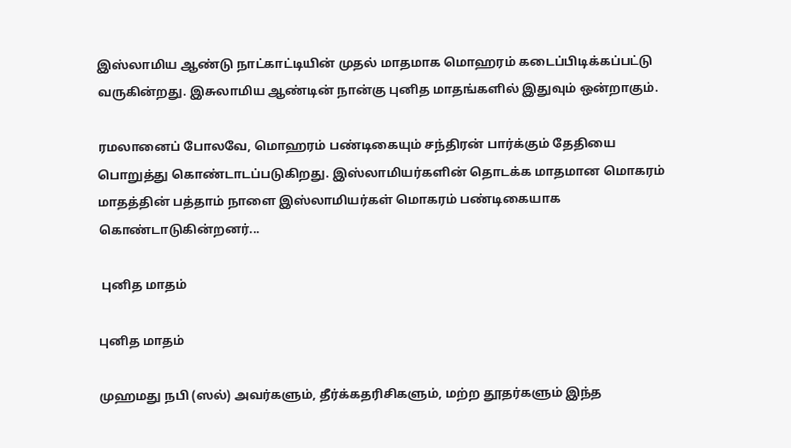இஸ்லாமிய ஆண்டு நாட்காட்டியின் முதல் மாதமாக மொஹரம் கடைப்பிடிக்கப்பட்டு வருகின்றது. இசுலாமிய ஆண்டின் நான்கு புனித மாதங்களில் இதுவும் ஒன்றாகும்.

ரமலானைப் போலவே, மொஹரம் பண்டிகையும் சந்திரன் பார்க்கும் தேதியை பொறுத்து கொண்டாடப்படுகிறது. இஸ்லாமியர்களின் தொடக்க மாதமான மொகரம் மாதத்தின் பத்தாம் நாளை இஸ்லாமியர்கள் மொகரம் பண்டிகையாக கொண்டாடுகின்றனர்...

 புனித மாதம்

புனித மாதம்

முஹமது நபி (ஸல்) அவர்களும், தீர்க்கதரிசிகளும், மற்ற தூதர்களும் இந்த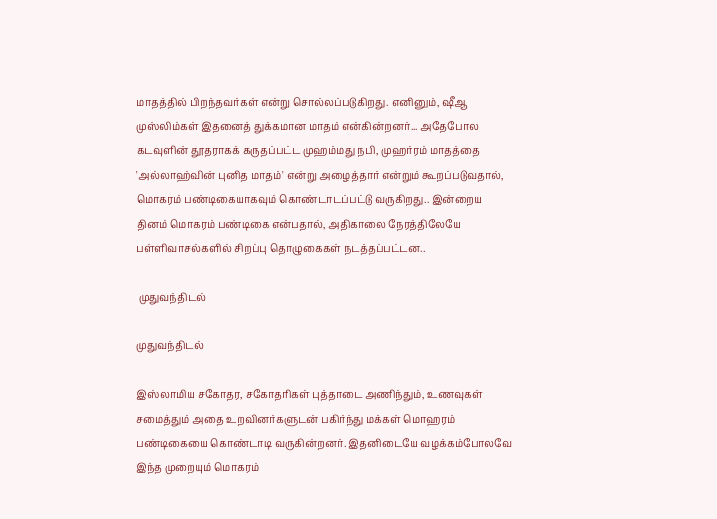மாதத்தில் பிறந்தவர்கள் என்று சொல்லப்படுகிறது. எனினும், ஷீஆ முஸ்லிம்கள் இதனைத் துக்கமான மாதம் என்கின்றனர்... அதேபோல கடவுளின் தூதராகக் கருதப்பட்ட முஹம்மது நபி, முஹர்ரம் மாதத்தை 'அல்லாஹ்வின் புனித மாதம்' என்று அழைத்தார் என்றும் கூறப்படுவதால், மொகரம் பண்டிகையாகவும் கொண்டாடப்பட்டு வருகிறது.. இன்றைய தினம் மொகரம் பண்டிகை என்பதால், அதிகாலை நேரத்திலேயே பள்ளிவாசல்களில் சிறப்பு தொழுகைகள் நடத்தப்பட்டன..

 முதுவந்திடல்

முதுவந்திடல்

இஸ்லாமிய சகோதர, சகோதரிகள் புத்தாடை அணிந்தும், உணவுகள் சமைத்தும் அதை உறவினர்களுடன் பகிர்ந்து மக்கள் மொஹரம் பண்டிகையை கொண்டாடி வருகின்றனர். இதனிடையே வழக்கம்போலவே இந்த முறையும் மொகரம்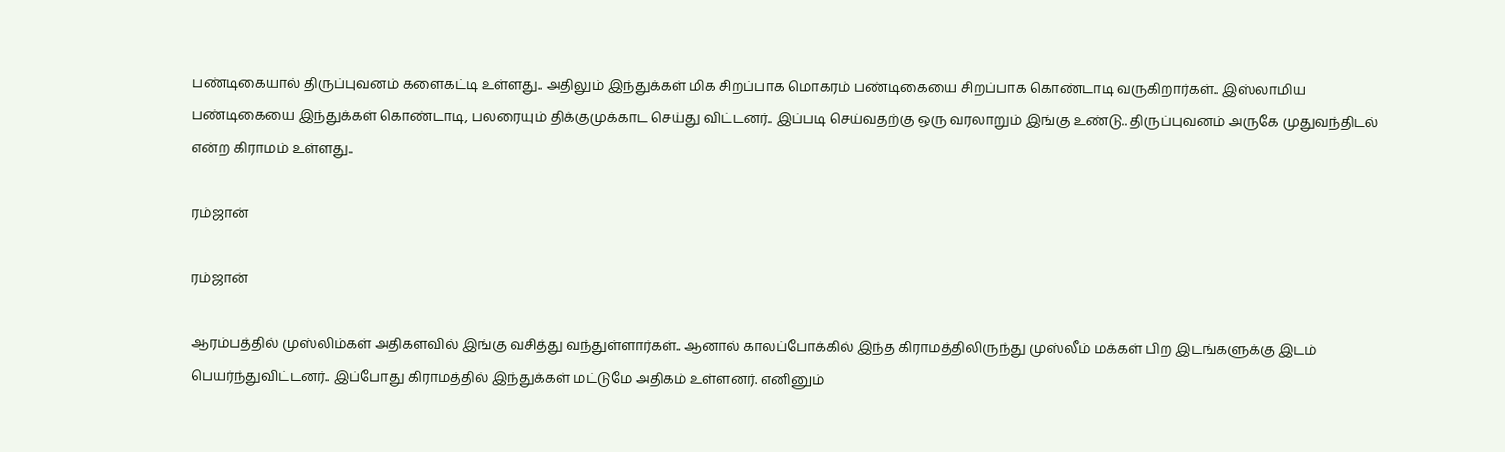பண்டிகையால் திருப்புவனம் களைகட்டி உள்ளது.. அதிலும் இந்துக்கள் மிக சிறப்பாக மொகரம் பண்டிகையை சிறப்பாக கொண்டாடி வருகிறார்கள்.. இஸ்லாமிய பண்டிகையை இந்துக்கள் கொண்டாடி, பலரையும் திக்குமுக்காட செய்து விட்டனர்.. இப்படி செய்வதற்கு ஒரு வரலாறும் இங்கு உண்டு.. திருப்புவனம் அருகே முதுவந்திடல் என்ற கிராமம் உள்ளது..

ரம்ஜான்

ரம்ஜான்

ஆரம்பத்தில் முஸ்லிம்கள் அதிகளவில் இங்கு வசித்து வந்துள்ளார்கள்.. ஆனால் காலப்போக்கில் இந்த கிராமத்திலிருந்து முஸ்லீம் மக்கள் பிற இடங்களுக்கு இடம் பெயர்ந்துவிட்டனர்.. இப்போது கிராமத்தில் இந்துக்கள் மட்டுமே அதிகம் உள்ளனர். எனினும்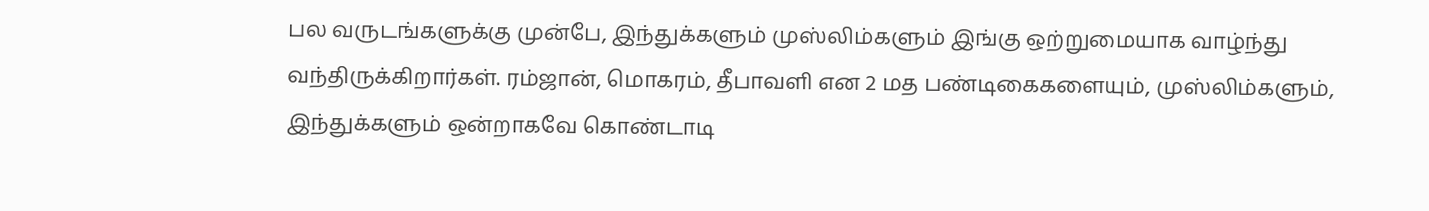பல வருடங்களுக்கு முன்பே, இந்துக்களும் முஸ்லிம்களும் இங்கு ஒற்றுமையாக வாழ்ந்து வந்திருக்கிறார்கள். ரம்ஜான், மொகரம், தீபாவளி என 2 மத பண்டிகைகளையும், முஸ்லிம்களும், இந்துக்களும் ஒன்றாகவே கொண்டாடி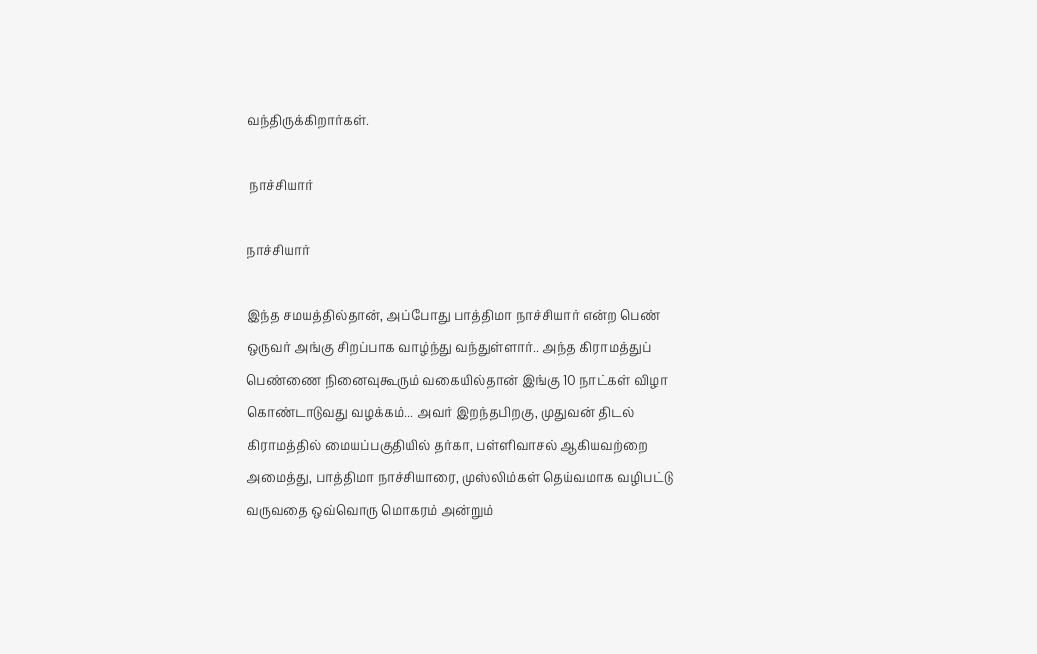வந்திருக்கிறார்கள்.

 நாச்சியார்

நாச்சியார்

இந்த சமயத்தில்தான், அப்போது பாத்திமா நாச்சியார் என்ற பெண் ஒருவர் அங்கு சிறப்பாக வாழ்ந்து வந்துள்ளார்.. அந்த கிராமத்துப் பெண்ணை நினைவுகூரும் வகையில்தான் இங்கு 10 நாட்கள் விழா கொண்டாடுவது வழக்கம்... அவர் இறந்தபிறகு, முதுவன் திடல் கிராமத்தில் மையப்பகுதியில் தர்கா, பள்ளிவாசல் ஆகியவற்றை அமைத்து, பாத்திமா நாச்சியாரை, முஸ்லிம்கள் தெய்வமாக வழிபட்டு வருவதை ஒவ்வொரு மொகரம் அன்றும்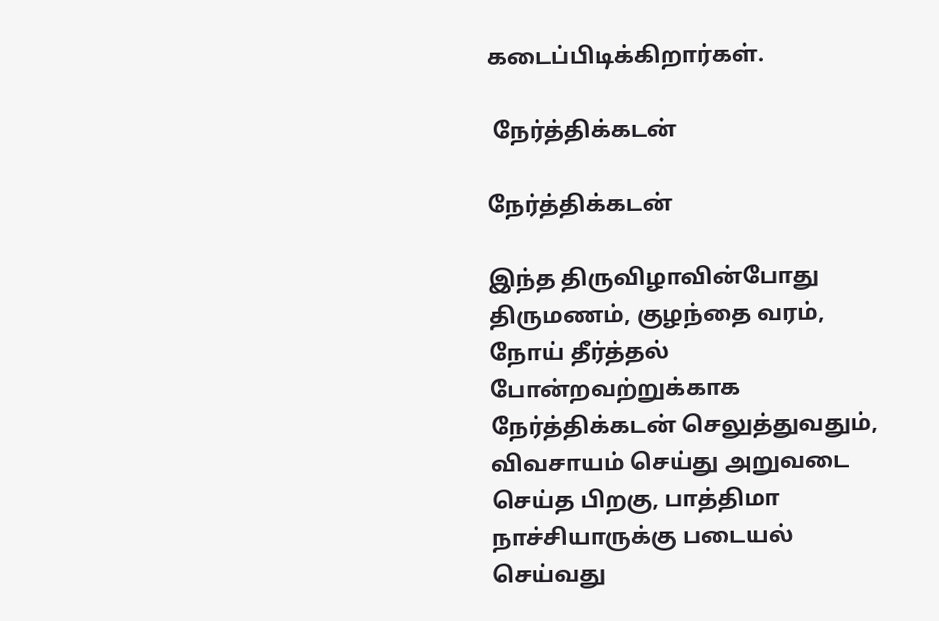கடைப்பிடிக்கிறார்கள்.

 நேர்த்திக்கடன்

நேர்த்திக்கடன்

இந்த திருவிழாவின்போது திருமணம், குழந்தை வரம், நோய் தீர்த்தல் போன்றவற்றுக்காக நேர்த்திக்கடன் செலுத்துவதும், விவசாயம் செய்து அறுவடை செய்த பிறகு, பாத்திமா நாச்சியாருக்கு படையல் செய்வது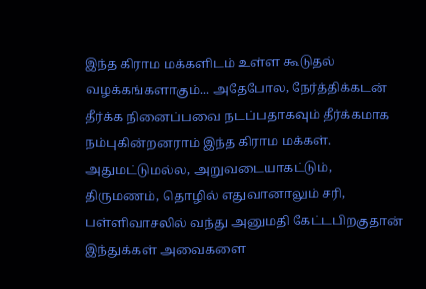இந்த கிராம மக்களிடம் உள்ள கூடுதல் வழக்கங்களாகும்... அதேபோல, நேர்த்திக்கடன் தீர்க்க நினைப்பவை நடப்பதாகவும் தீர்க்கமாக நம்புகின்றனராம் இந்த கிராம மக்கள். அதுமட்டுமல்ல, அறுவடையாகட்டும், திருமணம், தொழில் எதுவானாலும் சரி, பள்ளிவாசலில் வந்து அனுமதி கேட்டபிறகுதான் இந்துக்கள் அவைகளை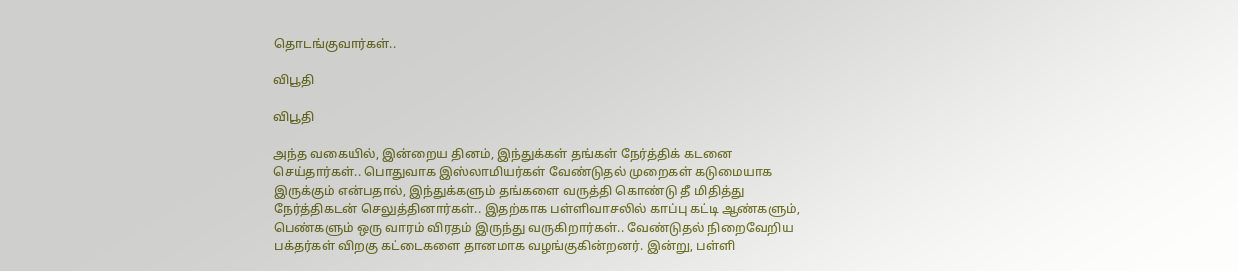தொடங்குவார்கள்..

விபூதி

விபூதி

அந்த வகையில், இன்றைய தினம், இந்துக்கள் தங்கள் நேர்த்திக் கடனை செய்தார்கள்.. பொதுவாக இஸ்லாமியர்கள் வேண்டுதல் முறைகள் கடுமையாக இருக்கும் என்பதால், இந்துக்களும் தங்களை வருத்தி கொண்டு தீ மிதித்து நேர்த்திகடன் செலுத்தினார்கள்.. இதற்காக பள்ளிவாசலில் காப்பு கட்டி ஆண்களும், பெண்களும் ஒரு வாரம் விரதம் இருந்து வருகிறார்கள்.. வேண்டுதல் நிறைவேறிய பக்தர்கள் விறகு கட்டைகளை தானமாக வழங்குகின்றனர். இன்று, பள்ளி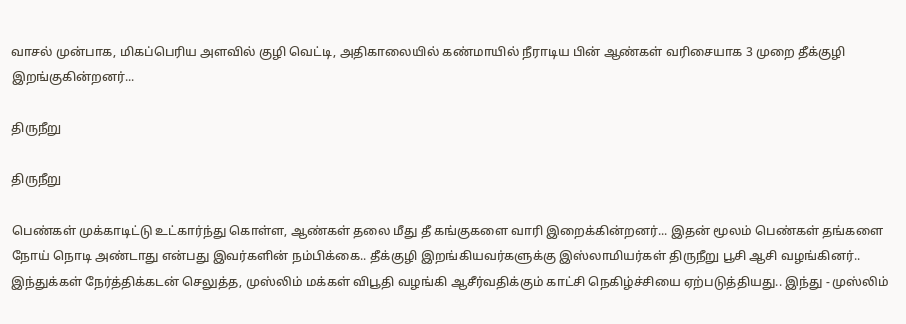வாசல் முன்பாக, மிகப்பெரிய அளவில் குழி வெட்டி, அதிகாலையில் கண்மாயில் நீராடிய பின் ஆண்கள் வரிசையாக 3 முறை தீக்குழி இறங்குகின்றனர்...

திருநீறு

திருநீறு

பெண்கள் முக்காடிட்டு உட்கார்ந்து கொள்ள, ஆண்கள் தலை மீது தீ கங்குகளை வாரி இறைக்கின்றனர்... இதன் மூலம் பெண்கள் தங்களை நோய் நொடி அண்டாது என்பது இவர்களின் நம்பிக்கை.. தீக்குழி இறங்கியவர்களுக்கு இஸ்லாமியர்கள் திருநீறு பூசி ஆசி வழங்கினர்.. இந்துக்கள் நேர்த்திக்கடன் செலுத்த, முஸ்லிம் மக்கள் விபூதி வழங்கி ஆசீர்வதிக்கும் காட்சி நெகிழ்ச்சியை ஏற்படுத்தியது.. இந்து - முஸ்லிம்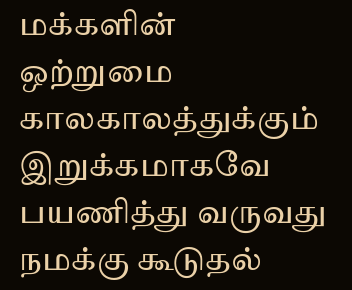மக்களின் ஒற்றுமை காலகாலத்துக்கும் இறுக்கமாகவே பயணித்து வருவது நமக்கு கூடுதல்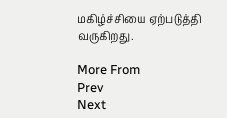மகிழ்ச்சியை ஏற்படுத்தி வருகிறது.

More From
Prev
Next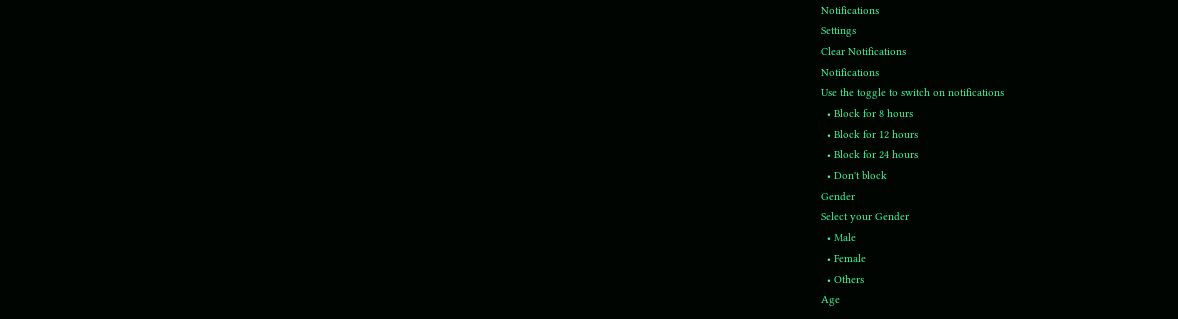Notifications
Settings
Clear Notifications
Notifications
Use the toggle to switch on notifications
  • Block for 8 hours
  • Block for 12 hours
  • Block for 24 hours
  • Don't block
Gender
Select your Gender
  • Male
  • Female
  • Others
Age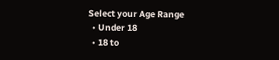Select your Age Range
  • Under 18
  • 18 to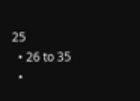25
  • 26 to 35
  •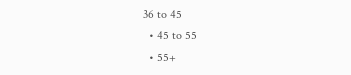36 to 45
  • 45 to 55
  • 55+